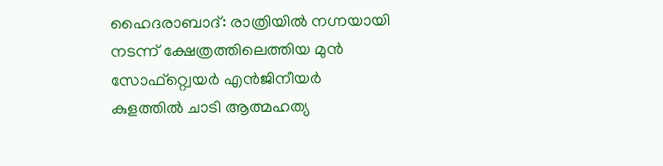ഹൈദരാബാദ്: രാത്രിയിൽ നഗ്നയായി നടന്ന് ക്ഷേത്രത്തിലെത്തിയ മുൻ സോഫ്റ്റ്വെയർ എൻജിനീയർ കുളത്തിൽ ചാടി ആത്മഹത്യ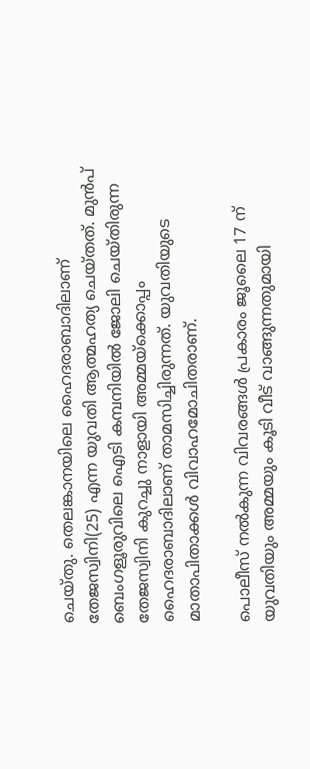ചെയ്തു. തെലങ്കാനയിലെ ഹൈദരാബാദിലാണ് തേജസ്വിനി(25) എന്ന യുവതി ആത്മഹത്യ ചെയ്തത്. മുൻപ് ബെംഗളൂരുവിലെ ഐടി കമ്പനിയിൽ ജോലി ചെയ്തിരുന്ന തേജസ്വിനി കുറച്ചു നാളായി അമ്മയ്ക്കൊപ്പം ഹൈദരാബാദിലാണ് താമസിച്ചിരുന്നത്. യുവതിയുടെ മാതാപിതാക്കൾ വിവാഹമോചിതരാണ്.

പൊലീസ് നൽകുന്ന വിവരങ്ങൾ പ്രകാരം ജൂലൈ 17 ന് യുവതിയും അമ്മയും കൂടി വീട് വാങ്ങുന്നതുമായി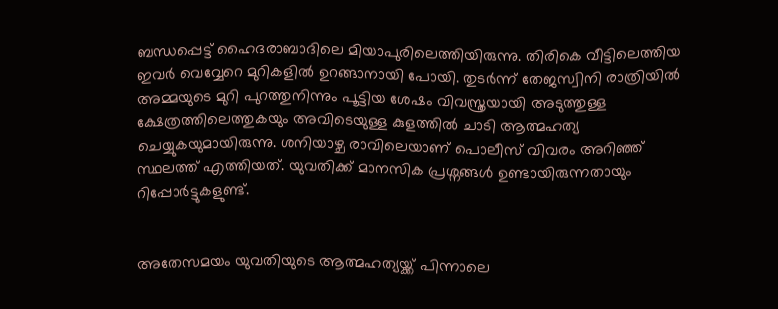ബന്ധപ്പെട്ട് ഹൈദരാബാദിലെ മിയാപുരിലെത്തിയിരുന്നു. തിരികെ വീട്ടിലെത്തിയ ഇവർ വെവ്വേറെ മുറികളിൽ ഉറങ്ങാനായി പോയി. തുടർന്ന് തേജസ്വിനി രാത്രിയിൽ അമ്മയുടെ മുറി പുറത്തുനിന്നും പൂട്ടിയ ശേഷം വിവസ്ത്രയായി അടുത്തുള്ള ക്ഷേത്രത്തിലെത്തുകയും അവിടെയുള്ള കുളത്തിൽ ചാടി ആത്മഹത്യ ചെയ്യുകയുമായിരുന്നു. ശനിയാഴ്ച രാവിലെയാണ് പൊലീസ് വിവരം അറിഞ്ഞ് സ്ഥലത്ത് എത്തിയത്. യുവതിക്ക് മാനസിക പ്രശ്നങ്ങൾ ഉണ്ടായിരുന്നതായും റിപ്പോർട്ടുകളുണ്ട്.


അതേസമയം യുവതിയുടെ ആത്മഹത്യയ്ക്ക് പിന്നാലെ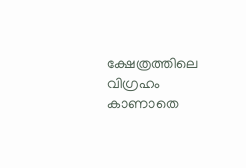ക്ഷേത്രത്തിലെ വിഗ്രഹം കാണാതെ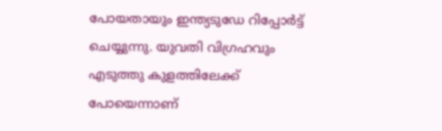പോയതായും ഇന്ത്യടുഡേ റിപ്പോർട്ട് ചെയ്യുന്നു. യുവതി വിഗ്രഹവും എടുത്തു കുളത്തിലേക്ക് പോയെന്നാണ്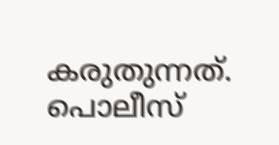കരുതുന്നത്. പൊലീസ്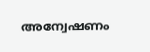അന്വേഷണം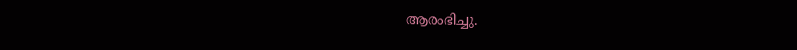ആരംഭിച്ചു.